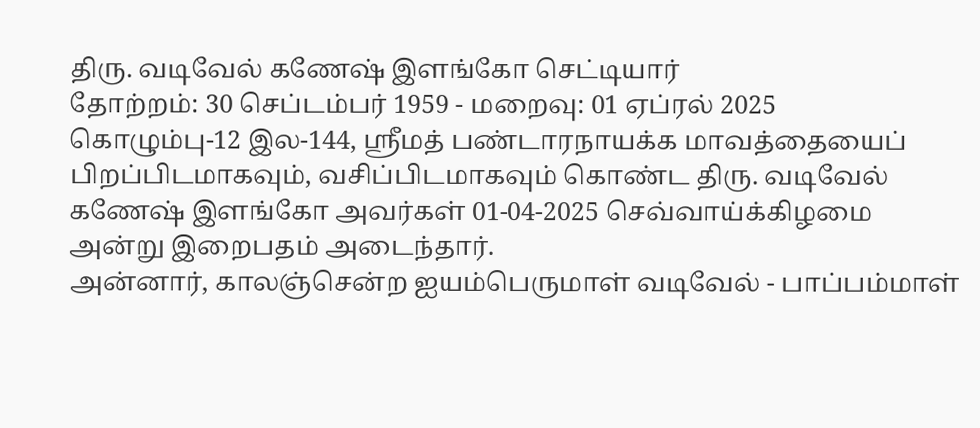திரு. வடிவேல் கணேஷ் இளங்கோ செட்டியார்
தோற்றம்: 30 செப்டம்பர் 1959 - மறைவு: 01 ஏப்ரல் 2025
கொழும்பு-12 இல-144, ஶ்ரீமத் பண்டாரநாயக்க மாவத்தையைப் பிறப்பிடமாகவும், வசிப்பிடமாகவும் கொண்ட திரு. வடிவேல் கணேஷ் இளங்கோ அவர்கள் 01-04-2025 செவ்வாய்க்கிழமை அன்று இறைபதம் அடைந்தார்.
அன்னார், காலஞ்சென்ற ஐயம்பெருமாள் வடிவேல் - பாப்பம்மாள்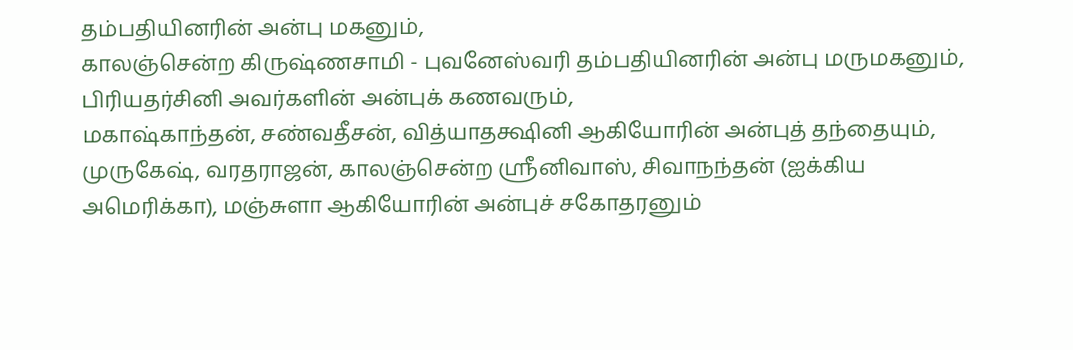தம்பதியினரின் அன்பு மகனும்,
காலஞ்சென்ற கிருஷ்ணசாமி - புவனேஸ்வரி தம்பதியினரின் அன்பு மருமகனும்,
பிரியதர்சினி அவர்களின் அன்புக் கணவரும்,
மகாஷ்காந்தன், சண்வதீசன், வித்யாதக்ஷினி ஆகியோரின் அன்புத் தந்தையும்,
முருகேஷ், வரதராஜன், காலஞ்சென்ற ஶ்ரீனிவாஸ், சிவாநந்தன் (ஐக்கிய அமெரிக்கா), மஞ்சுளா ஆகியோரின் அன்புச் சகோதரனும்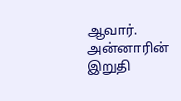ஆவார்.
அன்னாரின் இறுதி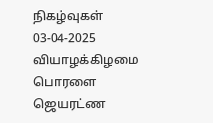நிகழ்வுகள் 03-04-2025 வியாழக்கிழமை பொரளை ஜெயரட்ண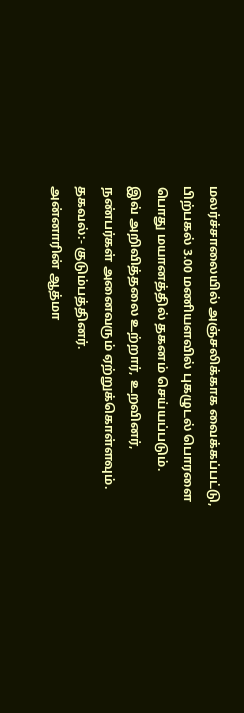மலர்ச்சாலையில் அஞ்சலிக்காக வைக்கப்பட்டு, பிற்பகல் 3.00 மணியளவில் புகழுடல் பொரளை பொது மயானத்தில் தகனம் செய்யப்படும்.
இவ் அறிவித்தலை உற்றார், உறவினர், நண்பர்கள் அனைவரும் ஏற்றுக்கொள்ளவும்.
தகவல்:- குடும்பத்தினர்.
அன்னாரின் ஆத்மா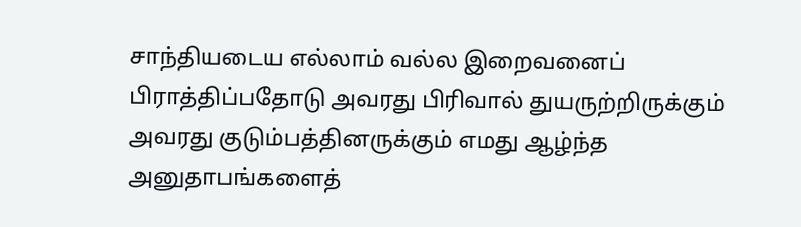சாந்தியடைய எல்லாம் வல்ல இறைவனைப் பிராத்திப்பதோடு அவரது பிரிவால் துயருற்றிருக்கும் அவரது குடும்பத்தினருக்கும் எமது ஆழ்ந்த அனுதாபங்களைத்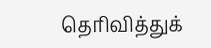தெரிவித்துக்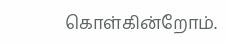கொள்கின்றோம்.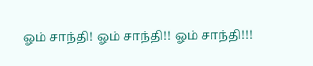ஓம் சாந்தி! ஓம் சாந்தி!! ஓம் சாந்தி!!!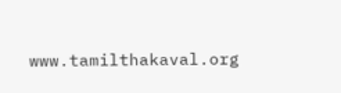www.tamilthakaval.org